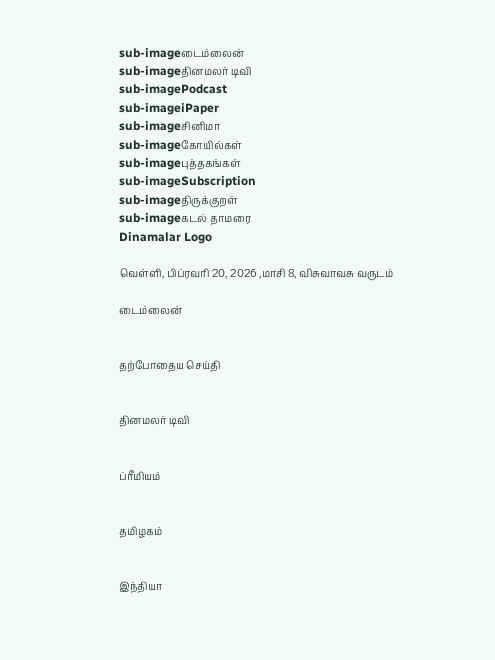sub-imageடைம்லைன்
sub-imageதினமலர் டிவி
sub-imagePodcast
sub-imageiPaper
sub-imageசினிமா
sub-imageகோயில்கள்
sub-imageபுத்தகங்கள்
sub-imageSubscription
sub-imageதிருக்குறள்
sub-imageகடல் தாமரை
Dinamalar Logo

வெள்ளி, பிப்ரவரி 20, 2026 ,மாசி 8, விசுவாவசு வருடம்

டைம்லைன்


தற்போதைய செய்தி


தினமலர் டிவி


ப்ரீமியம்


தமிழகம்


இந்தியா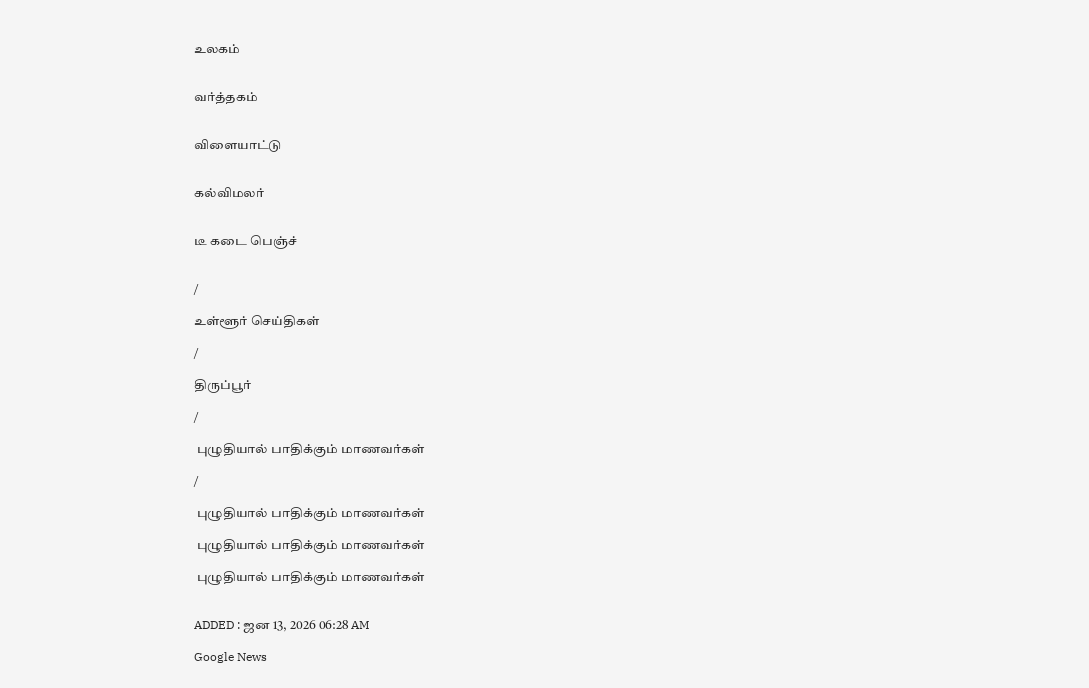உலகம்


வர்த்தகம்


விளையாட்டு


கல்விமலர்


டீ கடை பெஞ்ச்


/

உள்ளூர் செய்திகள்

/

திருப்பூர்

/

 புழுதியால் பாதிக்கும் மாணவர்கள்

/

 புழுதியால் பாதிக்கும் மாணவர்கள்

 புழுதியால் பாதிக்கும் மாணவர்கள்

 புழுதியால் பாதிக்கும் மாணவர்கள்


ADDED : ஜன 13, 2026 06:28 AM

Google News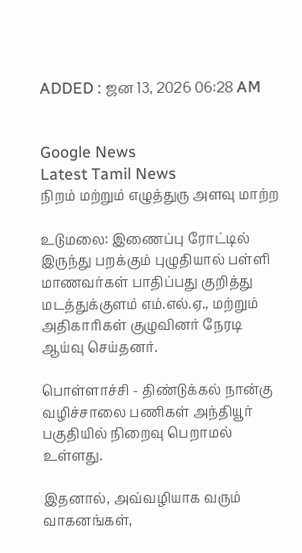ADDED : ஜன 13, 2026 06:28 AM


Google News
Latest Tamil News
நிறம் மற்றும் எழுத்துரு அளவு மாற்ற

உடுமலை: இணைப்பு ரோட்டில் இருந்து பறக்கும் புழுதியால் பள்ளி மாணவர்கள் பாதிப்பது குறித்து மடத்துக்குளம் எம்.எல்.ஏ., மற்றும் அதிகாரிகள் குழுவினர் நேரடி ஆய்வு செய்தனர்.

பொள்ளாச்சி - திண்டுக்கல் நான்கு வழிச்சாலை பணிகள் அந்தியூர் பகுதியில் நிறைவு பெறாமல் உள்ளது.

இதனால், அவ்வழியாக வரும் வாகனங்கள்,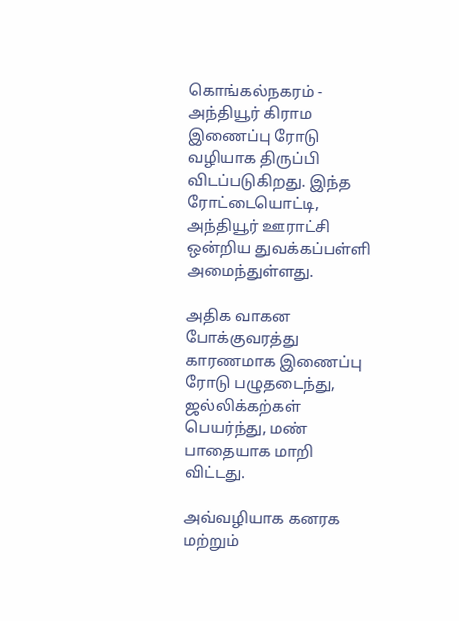கொங்கல்நகரம் - அந்தியூர் கிராம இணைப்பு ரோடு வழியாக திருப்பி விடப்படுகிறது. இந்த ரோட்டையொட்டி, அந்தியூர் ஊராட்சி ஒன்றிய துவக்கப்பள்ளி அமைந்துள்ளது.

அதிக வாகன போக்குவரத்து காரணமாக இணைப்பு ரோடு பழுதடைந்து, ஜல்லிக்கற்கள் பெயர்ந்து, மண் பாதையாக மாறி விட்டது.

அவ்வழியாக கனரக மற்றும்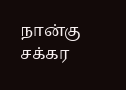நான்கு சக்கர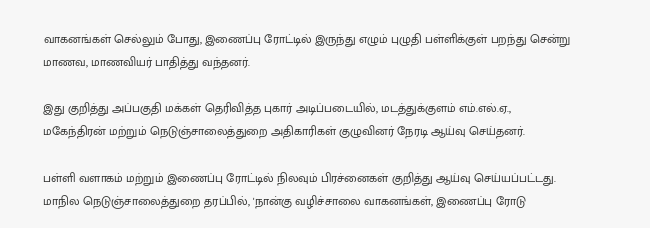வாகனங்கள் செல்லும் போது, இணைப்பு ரோட்டில் இருந்து எழும் புழுதி பள்ளிக்குள் பறந்து சென்று மாணவ, மாணவியர் பாதித்து வந்தனர்.

இது குறித்து அப்பகுதி மக்கள் தெரிவித்த புகார் அடிப்படையில், மடத்துக்குளம் எம்.எல்.ஏ., மகேந்திரன் மற்றும் நெடுஞ்சாலைத்துறை அதிகாரிகள் குழுவினர் நேரடி ஆய்வு செய்தனர்.

பள்ளி வளாகம் மற்றும் இணைப்பு ரோட்டில் நிலவும் பிரச்னைகள் குறித்து ஆய்வு செய்யப்பட்டது. மாநில நெடுஞ்சாலைத்துறை தரப்பில், 'நான்கு வழிச்சாலை வாகனங்கள், இணைப்பு ரோடு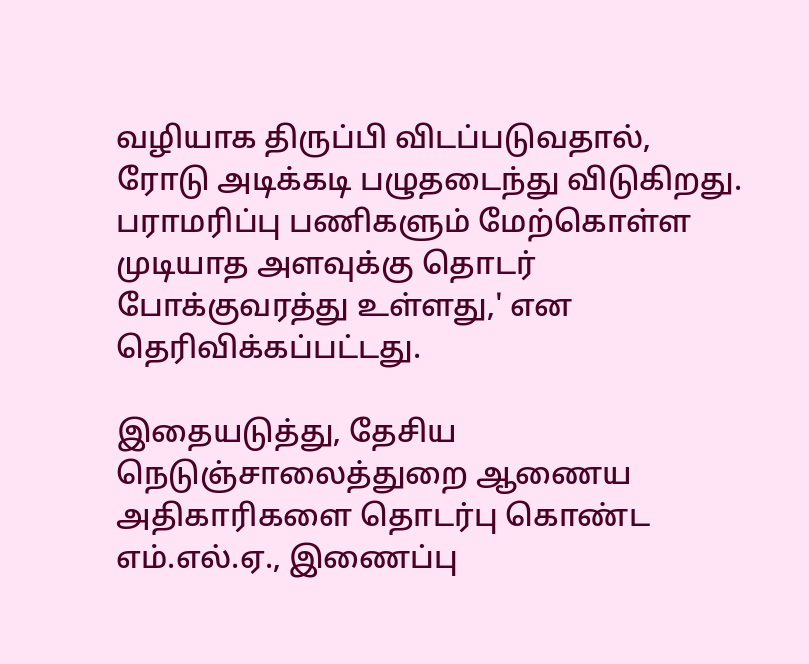வழியாக திருப்பி விடப்படுவதால், ரோடு அடிக்கடி பழுதடைந்து விடுகிறது. பராமரிப்பு பணிகளும் மேற்கொள்ள முடியாத அளவுக்கு தொடர் போக்குவரத்து உள்ளது,' என தெரிவிக்கப்பட்டது.

இதையடுத்து, தேசிய நெடுஞ்சாலைத்துறை ஆணைய அதிகாரிகளை தொடர்பு கொண்ட எம்.எல்.ஏ., இணைப்பு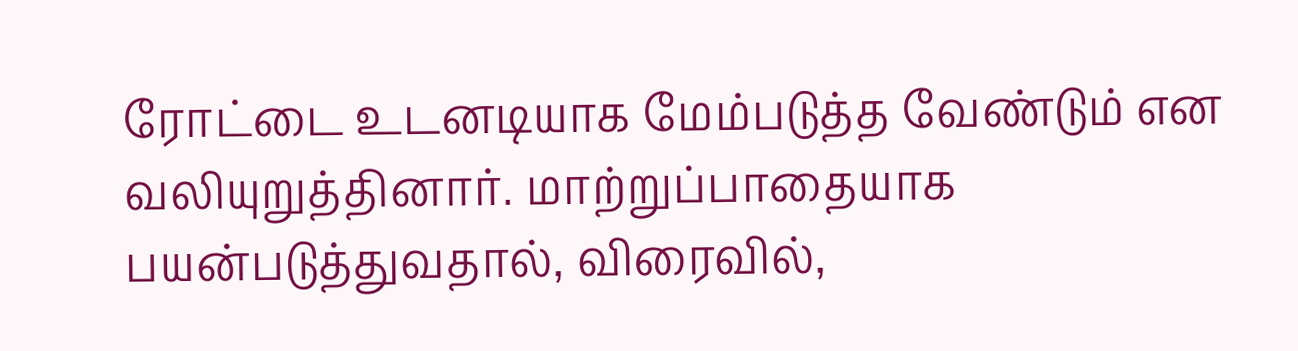ரோட்டை உடனடியாக மேம்படுத்த வேண்டும் என வலியுறுத்தினார். மாற்றுப்பாதையாக பயன்படுத்துவதால், விரைவில்,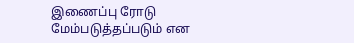இணைப்பு ரோடு மேம்படுத்தப்படும் என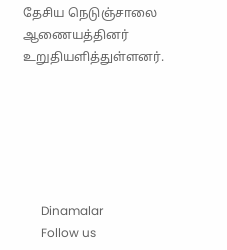தேசிய நெடுஞ்சாலை ஆணையத்தினர் உறுதியளித்துள்ளனர்.






      Dinamalar
      Follow us